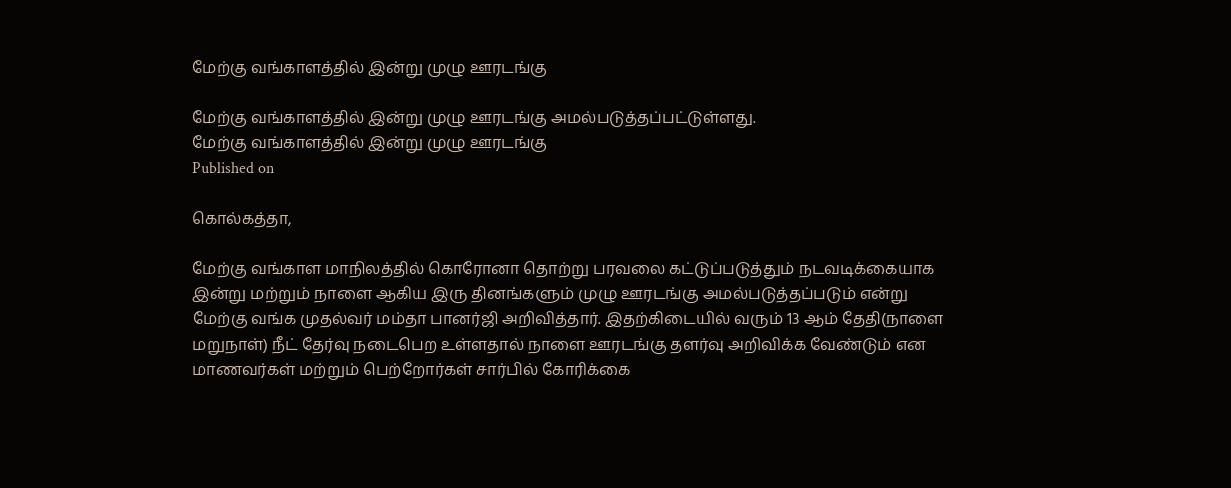மேற்கு வங்காளத்தில் இன்று முழு ஊரடங்கு

மேற்கு வங்காளத்தில் இன்று முழு ஊரடங்கு அமல்படுத்தப்பட்டுள்ளது.
மேற்கு வங்காளத்தில் இன்று முழு ஊரடங்கு
Published on

கொல்கத்தா,

மேற்கு வங்காள மாநிலத்தில் கொரோனா தொற்று பரவலை கட்டுப்படுத்தும் நடவடிக்கையாக இன்று மற்றும் நாளை ஆகிய இரு தினங்களும் முழு ஊரடங்கு அமல்படுத்தப்படும் என்று மேற்கு வங்க முதல்வர் மம்தா பானர்ஜி அறிவித்தார். இதற்கிடையில் வரும் 13 ஆம் தேதி(நாளை மறுநாள்) நீட் தேர்வு நடைபெற உள்ளதால் நாளை ஊரடங்கு தளர்வு அறிவிக்க வேண்டும் என மாணவர்கள் மற்றும் பெற்றோர்கள் சார்பில் கோரிக்கை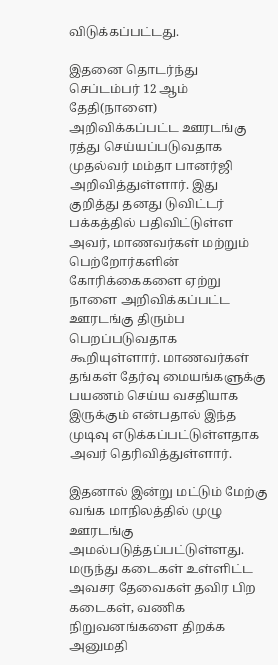விடுக்கப்பட்டது.

இதனை தொடர்ந்து செப்டம்பர் 12 ஆம் தேதி(நாளை) அறிவிக்கப்பட்ட ஊரடங்கு ரத்து செய்யப்படுவதாக முதல்வர் மம்தா பானர்ஜி அறிவித்துள்ளார். இது குறித்து தனது டுவிட்டர் பக்கத்தில் பதிவிட்டுள்ள அவர், மாணவர்கள் மற்றும் பெற்றோர்களின் கோரிக்கைகளை ஏற்று நாளை அறிவிக்கப்பட்ட ஊரடங்கு திரும்ப பெறப்படுவதாக கூறியுள்ளார். மாணவர்கள் தங்கள் தேர்வு மையங்களுக்கு பயணம் செய்ய வசதியாக இருக்கும் என்பதால் இந்த முடிவு எடுக்கப்பட்டுள்ளதாக அவர் தெரிவித்துள்ளார்.

இதனால் இன்று மட்டும் மேற்கு வங்க மாநிலத்தில் முழு ஊரடங்கு அமல்படுத்தப்பட்டுள்ளது. மருந்து கடைகள் உள்ளிட்ட அவசர தேவைகள் தவிர பிற கடைகள், வணிக நிறுவனங்களை திறக்க அனுமதி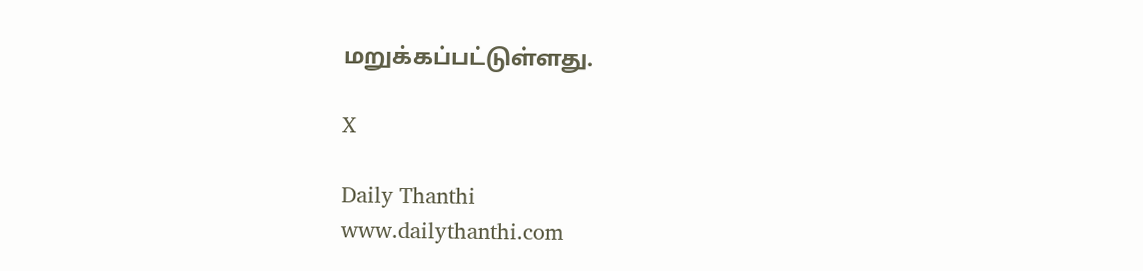மறுக்கப்பட்டுள்ளது.

X

Daily Thanthi
www.dailythanthi.com